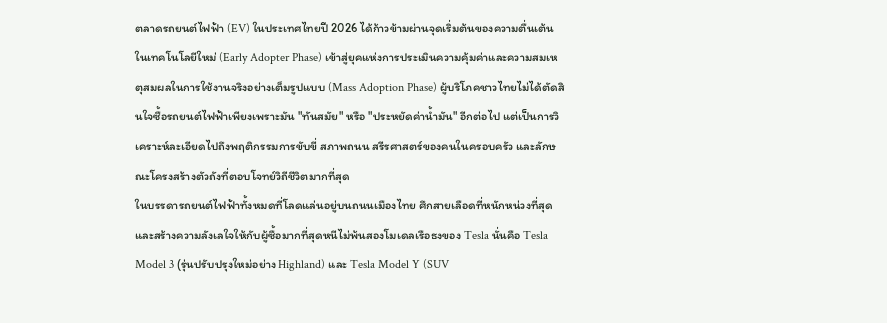ตลาดรถยนต์ไฟฟ้า (EV) ในประเทศไทยปี 2026 ได้ก้าวข้ามผ่านจุดเริ่มต้นของความตื่นเต้นในเทคโนโลยีใหม่ (Early Adopter Phase) เข้าสู่ยุคแห่งการประเมินความคุ้มค่าและความสมเหตุสมผลในการใช้งานจริงอย่างเต็มรูปแบบ (Mass Adoption Phase) ผู้บริโภคชาวไทยไม่ได้ตัดสินใจซื้อรถยนต์ไฟฟ้าเพียงเพราะมัน "ทันสมัย" หรือ "ประหยัดค่าน้ำมัน" อีกต่อไป แต่เป็นการวิเคราะห์ละเอียดไปถึงพฤติกรรมการขับขี่ สภาพถนน สรีรศาสตร์ของคนในครอบครัว และลักษณะโครงสร้างตัวถังที่ตอบโจทย์วิถีชีวิตมากที่สุด
ในบรรดารถยนต์ไฟฟ้าทั้งหมดที่โลดแล่นอยู่บนถนนเมืองไทย ศึกสายเลือดที่หนักหน่วงที่สุดและสร้างความลังเลใจให้กับผู้ซื้อมากที่สุดหนีไม่พ้นสองโมเดลเรือธงของ Tesla นั่นคือ Tesla Model 3 (รุ่นปรับปรุงใหม่อย่าง Highland) และ Tesla Model Y (SUV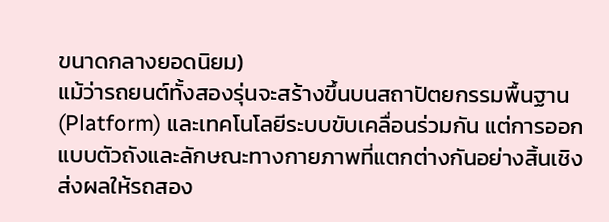ขนาดกลางยอดนิยม)
แม้ว่ารถยนต์ทั้งสองรุ่นจะสร้างขึ้นบนสถาปัตยกรรมพื้นฐาน (Platform) และเทคโนโลยีระบบขับเคลื่อนร่วมกัน แต่การออกแบบตัวถังและลักษณะทางกายภาพที่แตกต่างกันอย่างสิ้นเชิง ส่งผลให้รถสอง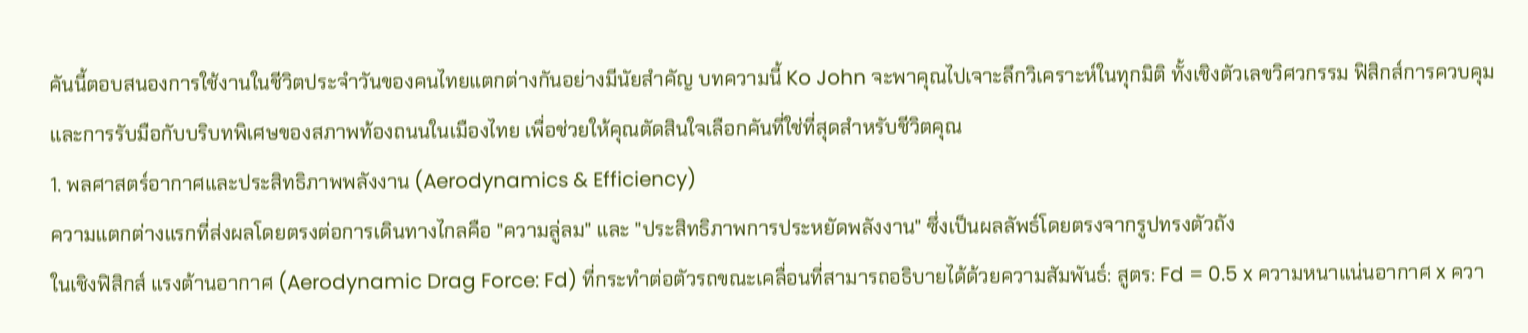คันนี้ตอบสนองการใช้งานในชีวิตประจำวันของคนไทยแตกต่างกันอย่างมีนัยสำคัญ บทความนี้ Ko John จะพาคุณไปเจาะลึกวิเคราะห์ในทุกมิติ ทั้งเชิงตัวเลขวิศวกรรม ฟิสิกส์การควบคุม และการรับมือกับบริบทพิเศษของสภาพท้องถนนในเมืองไทย เพื่อช่วยให้คุณตัดสินใจเลือกคันที่ใช่ที่สุดสำหรับชีวิตคุณ
1. พลศาสตร์อากาศและประสิทธิภาพพลังงาน (Aerodynamics & Efficiency)
ความแตกต่างแรกที่ส่งผลโดยตรงต่อการเดินทางไกลคือ "ความลู่ลม" และ "ประสิทธิภาพการประหยัดพลังงาน" ซึ่งเป็นผลลัพธ์โดยตรงจากรูปทรงตัวถัง
ในเชิงฟิสิกส์ แรงต้านอากาศ (Aerodynamic Drag Force: Fd) ที่กระทำต่อตัวรถขณะเคลื่อนที่สามารถอธิบายได้ด้วยความสัมพันธ์: สูตร: Fd = 0.5 x ความหนาแน่นอากาศ x ควา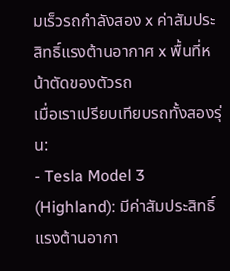มเร็วรถกำลังสอง x ค่าสัมประสิทธิ์แรงต้านอากาศ x พื้นที่หน้าตัดของตัวรถ
เมื่อเราเปรียบเทียบรถทั้งสองรุ่น:
- Tesla Model 3 (Highland): มีค่าสัมประสิทธิ์แรงต้านอากา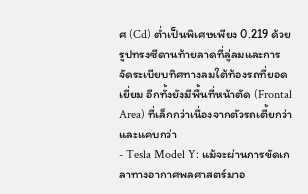ศ (Cd) ต่ำเป็นพิเศษเพียง 0.219 ด้วยรูปทรงซีดานท้ายลาดที่ลู่ลมและการจัดระเบียบทิศทางลมใต้ท้องรถที่ยอดเยี่ยม อีกทั้งยังมีพื้นที่หน้าตัด (Frontal Area) ที่เล็กกว่าเนื่องจากตัวรถเตี้ยกว่าและแคบกว่า
- Tesla Model Y: แม้จะผ่านการขัดเกลาทางอากาศพลศาสตร์มาอ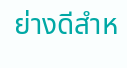ย่างดีสำห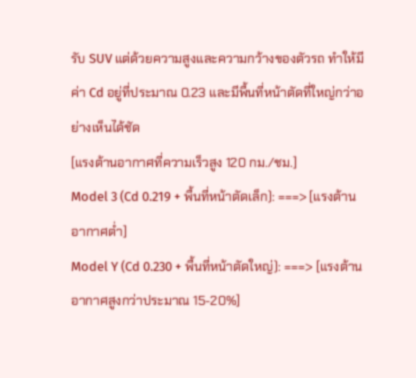รับ SUV แต่ด้วยความสูงและความกว้างของตัวรถ ทำให้มีค่า Cd อยู่ที่ประมาณ 0.23 และมีพื้นที่หน้าตัดที่ใหญ่กว่าอย่างเห็นได้ชัด
[แรงต้านอากาศที่ความเร็วสูง 120 กม./ชม.]
Model 3 (Cd 0.219 + พื้นที่หน้าตัดเล็ก): ===> [แรงต้านอากาศต่ำ]
Model Y (Cd 0.230 + พื้นที่หน้าตัดใหญ่): ===> [แรงต้านอากาศสูงกว่าประมาณ 15-20%]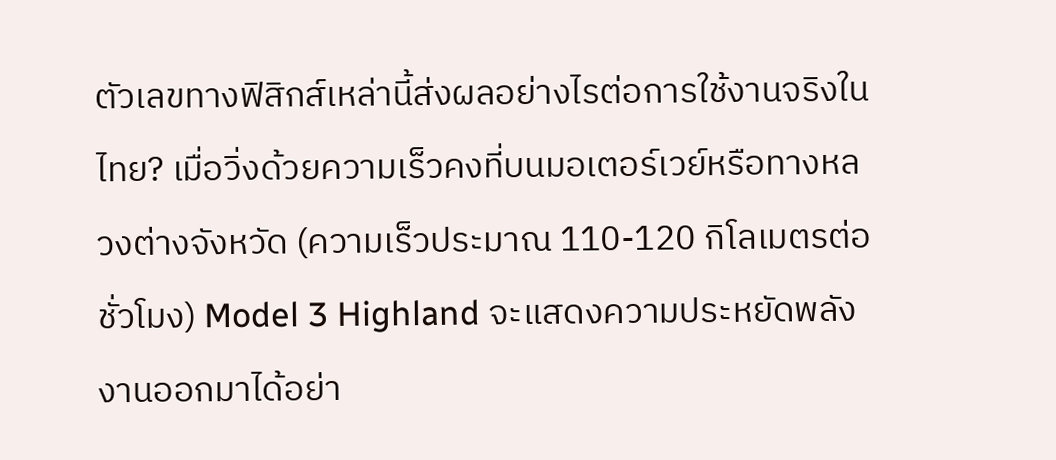ตัวเลขทางฟิสิกส์เหล่านี้ส่งผลอย่างไรต่อการใช้งานจริงในไทย? เมื่อวิ่งด้วยความเร็วคงที่บนมอเตอร์เวย์หรือทางหลวงต่างจังหวัด (ความเร็วประมาณ 110-120 กิโลเมตรต่อชั่วโมง) Model 3 Highland จะแสดงความประหยัดพลังงานออกมาได้อย่า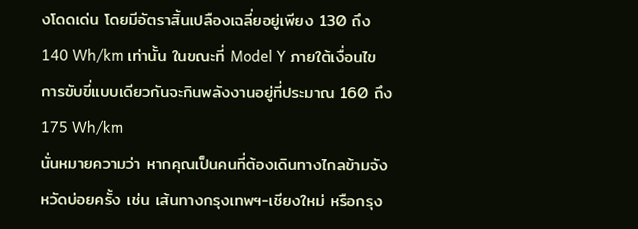งโดดเด่น โดยมีอัตราสิ้นเปลืองเฉลี่ยอยู่เพียง 130 ถึง 140 Wh/km เท่านั้น ในขณะที่ Model Y ภายใต้เงื่อนไขการขับขี่แบบเดียวกันจะกินพลังงานอยู่ที่ประมาณ 160 ถึง 175 Wh/km
นั่นหมายความว่า หากคุณเป็นคนที่ต้องเดินทางไกลข้ามจังหวัดบ่อยครั้ง เช่น เส้นทางกรุงเทพฯ-เชียงใหม่ หรือกรุง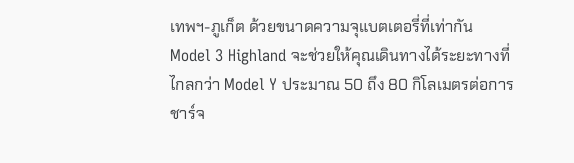เทพฯ-ภูเก็ต ด้วยขนาดความจุแบตเตอรี่ที่เท่ากัน Model 3 Highland จะช่วยให้คุณเดินทางได้ระยะทางที่ไกลกว่า Model Y ประมาณ 50 ถึง 80 กิโลเมตรต่อการชาร์จ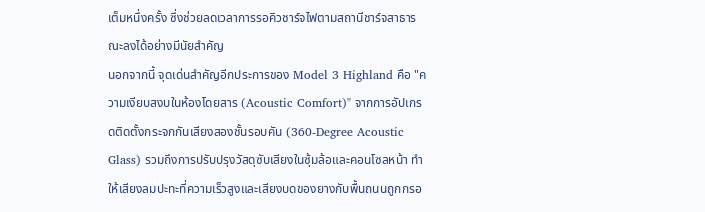เต็มหนึ่งครั้ง ซึ่งช่วยลดเวลาการรอคิวชาร์จไฟตามสถานีชาร์จสาธารณะลงได้อย่างมีนัยสำคัญ
นอกจากนี้ จุดเด่นสำคัญอีกประการของ Model 3 Highland คือ "ความเงียบสงบในห้องโดยสาร (Acoustic Comfort)" จากการอัปเกรดติดตั้งกระจกกันเสียงสองชั้นรอบคัน (360-Degree Acoustic Glass) รวมถึงการปรับปรุงวัสดุซับเสียงในซุ้มล้อและคอนโซลหน้า ทำให้เสียงลมปะทะที่ความเร็วสูงและเสียงบดของยางกับพื้นถนนถูกกรอ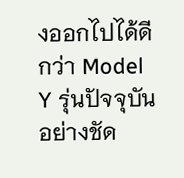งออกไปได้ดีกว่า Model Y รุ่นปัจจุบันอย่างชัด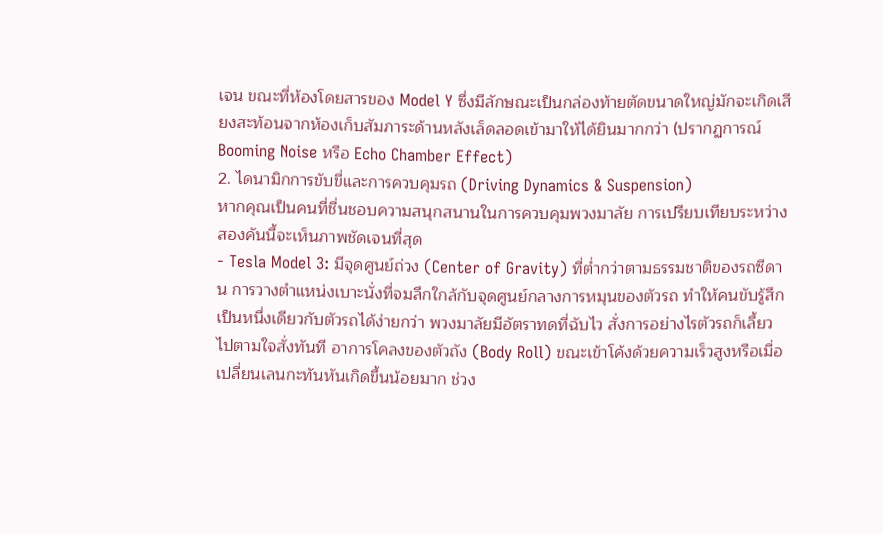เจน ขณะที่ห้องโดยสารของ Model Y ซึ่งมีลักษณะเป็นกล่องท้ายตัดขนาดใหญ่มักจะเกิดเสียงสะท้อนจากห้องเก็บสัมภาระด้านหลังเล็ดลอดเข้ามาให้ได้ยินมากกว่า (ปรากฏการณ์ Booming Noise หรือ Echo Chamber Effect)
2. ไดนามิกการขับขี่และการควบคุมรถ (Driving Dynamics & Suspension)
หากคุณเป็นคนที่ชื่นชอบความสนุกสนานในการควบคุมพวงมาลัย การเปรียบเทียบระหว่างสองคันนี้จะเห็นภาพชัดเจนที่สุด
- Tesla Model 3: มีจุดศูนย์ถ่วง (Center of Gravity) ที่ต่ำกว่าตามธรรมชาติของรถซีดาน การวางตำแหน่งเบาะนั่งที่จมลึกใกล้กับจุดศูนย์กลางการหมุนของตัวรถ ทำให้คนขับรู้สึกเป็นหนึ่งเดียวกับตัวรถได้ง่ายกว่า พวงมาลัยมีอัตราทดที่ฉับไว สั่งการอย่างไรตัวรถก็เลี้ยวไปตามใจสั่งทันที อาการโคลงของตัวถัง (Body Roll) ขณะเข้าโค้งด้วยความเร็วสูงหรือเมื่อเปลี่ยนเลนกะทันหันเกิดขึ้นน้อยมาก ช่วง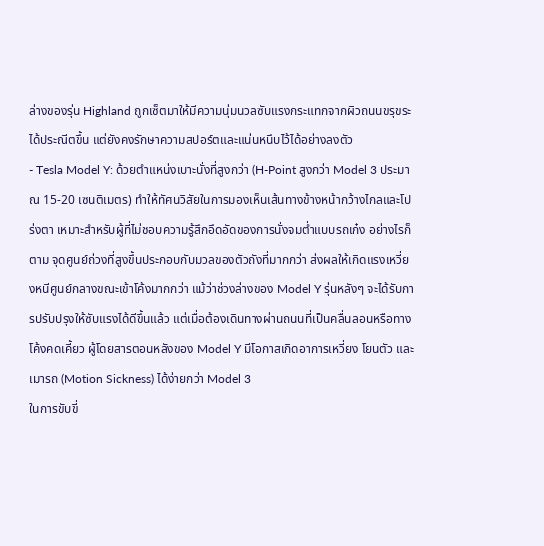ล่างของรุ่น Highland ถูกเซ็ตมาให้มีความนุ่มนวลซับแรงกระแทกจากผิวถนนขรุขระได้ประณีตขึ้น แต่ยังคงรักษาความสปอร์ตและแน่นหนึบไว้ได้อย่างลงตัว
- Tesla Model Y: ด้วยตำแหน่งเบาะนั่งที่สูงกว่า (H-Point สูงกว่า Model 3 ประมาณ 15-20 เซนติเมตร) ทำให้ทัศนวิสัยในการมองเห็นเส้นทางข้างหน้ากว้างไกลและโปร่งตา เหมาะสำหรับผู้ที่ไม่ชอบความรู้สึกอึดอัดของการนั่งจมต่ำแบบรถเก๋ง อย่างไรก็ตาม จุดศูนย์ถ่วงที่สูงขึ้นประกอบกับมวลของตัวถังที่มากกว่า ส่งผลให้เกิดแรงเหวี่ยงหนีศูนย์กลางขณะเข้าโค้งมากกว่า แม้ว่าช่วงล่างของ Model Y รุ่นหลังๆ จะได้รับการปรับปรุงให้ซับแรงได้ดีขึ้นแล้ว แต่เมื่อต้องเดินทางผ่านถนนที่เป็นคลื่นลอนหรือทางโค้งคดเคี้ยว ผู้โดยสารตอนหลังของ Model Y มีโอกาสเกิดอาการเหวี่ยง โยนตัว และเมารถ (Motion Sickness) ได้ง่ายกว่า Model 3
ในการขับขี่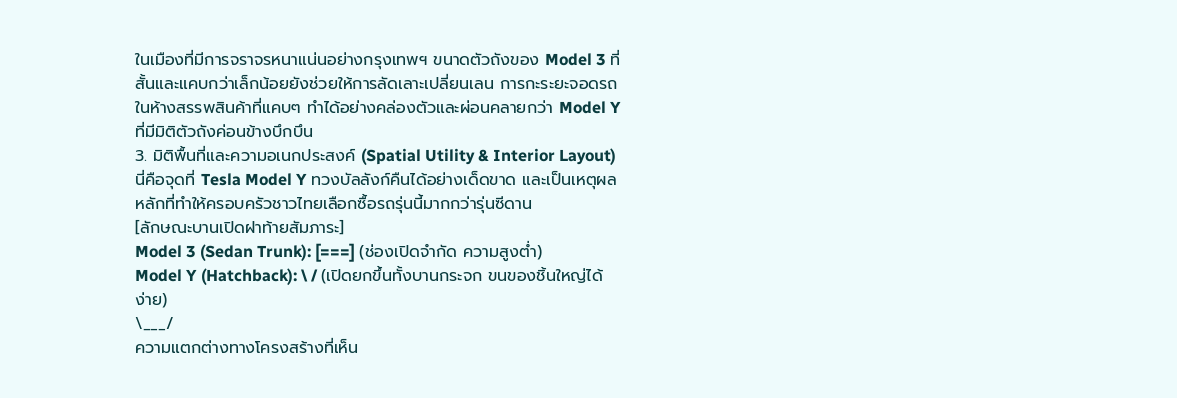ในเมืองที่มีการจราจรหนาแน่นอย่างกรุงเทพฯ ขนาดตัวถังของ Model 3 ที่สั้นและแคบกว่าเล็กน้อยยังช่วยให้การลัดเลาะเปลี่ยนเลน การกะระยะจอดรถในห้างสรรพสินค้าที่แคบๆ ทำได้อย่างคล่องตัวและผ่อนคลายกว่า Model Y ที่มีมิติตัวถังค่อนข้างบึกบึน
3. มิติพื้นที่และความอเนกประสงค์ (Spatial Utility & Interior Layout)
นี่คือจุดที่ Tesla Model Y ทวงบัลลังก์คืนได้อย่างเด็ดขาด และเป็นเหตุผลหลักที่ทำให้ครอบครัวชาวไทยเลือกซื้อรถรุ่นนี้มากกว่ารุ่นซีดาน
[ลักษณะบานเปิดฝาท้ายสัมภาระ]
Model 3 (Sedan Trunk): [===] (ช่องเปิดจำกัด ความสูงต่ำ)
Model Y (Hatchback): \ / (เปิดยกขึ้นทั้งบานกระจก ขนของชิ้นใหญ่ได้ง่าย)
\___/
ความแตกต่างทางโครงสร้างที่เห็น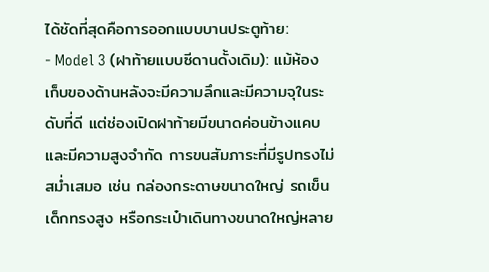ได้ชัดที่สุดคือการออกแบบบานประตูท้าย:
- Model 3 (ฝาท้ายแบบซีดานดั้งเดิม): แม้ห้องเก็บของด้านหลังจะมีความลึกและมีความจุในระดับที่ดี แต่ช่องเปิดฝาท้ายมีขนาดค่อนข้างแคบและมีความสูงจำกัด การขนสัมภาระที่มีรูปทรงไม่สม่ำเสมอ เช่น กล่องกระดาษขนาดใหญ่ รถเข็นเด็กทรงสูง หรือกระเป๋าเดินทางขนาดใหญ่หลาย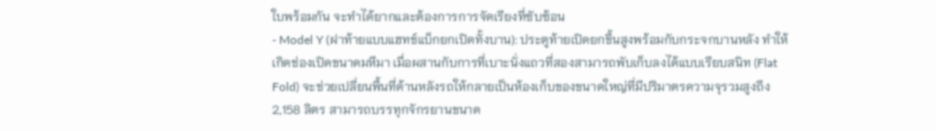ใบพร้อมกัน จะทำได้ยากและต้องการการจัดเรียงที่ซับซ้อน
- Model Y (ฝาท้ายแบบแฮทช์แบ็กยกเปิดทั้งบาน): ประตูท้ายเปิดยกขึ้นสูงพร้อมกับกระจกบานหลัง ทำให้เกิดช่องเปิดขนาดมหึมา เมื่อผสานกับการที่เบาะนั่งแถวที่สองสามารถพับเก็บลงได้แบบเรียบสนิท (Flat Fold) จะช่วยเปลี่ยนพื้นที่ด้านหลังรถให้กลายเป็นห้องเก็บของขนาดใหญ่ที่มีปริมาตรความจุรวมสูงถึง 2,158 ลิตร สามารถบรรทุกจักรยานขนาด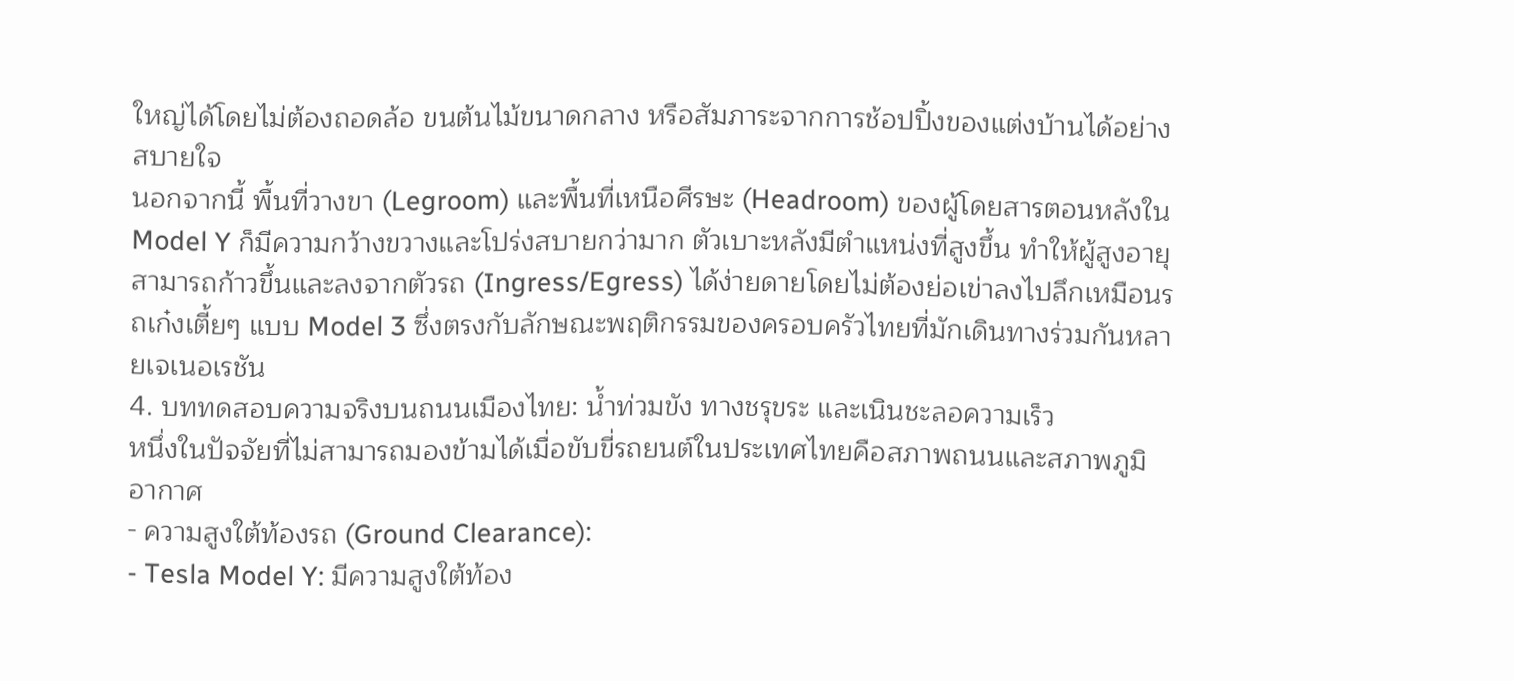ใหญ่ได้โดยไม่ต้องถอดล้อ ขนต้นไม้ขนาดกลาง หรือสัมภาระจากการช้อปปิ้งของแต่งบ้านได้อย่างสบายใจ
นอกจากนี้ พื้นที่วางขา (Legroom) และพื้นที่เหนือศีรษะ (Headroom) ของผู้โดยสารตอนหลังใน Model Y ก็มีความกว้างขวางและโปร่งสบายกว่ามาก ตัวเบาะหลังมีตำแหน่งที่สูงขึ้น ทำให้ผู้สูงอายุสามารถก้าวขึ้นและลงจากตัวรถ (Ingress/Egress) ได้ง่ายดายโดยไม่ต้องย่อเข่าลงไปลึกเหมือนรถเก๋งเตี้ยๆ แบบ Model 3 ซึ่งตรงกับลักษณะพฤติกรรมของครอบครัวไทยที่มักเดินทางร่วมกันหลายเจเนอเรชัน
4. บททดสอบความจริงบนถนนเมืองไทย: น้ำท่วมขัง ทางชรุขระ และเนินชะลอความเร็ว
หนึ่งในปัจจัยที่ไม่สามารถมองข้ามได้เมื่อขับขี่รถยนต์ในประเทศไทยคือสภาพถนนและสภาพภูมิอากาศ
- ความสูงใต้ท้องรถ (Ground Clearance):
- Tesla Model Y: มีความสูงใต้ท้อง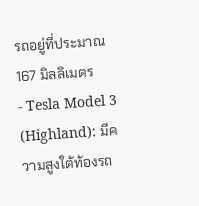รถอยู่ที่ประมาณ 167 มิลลิเมตร
- Tesla Model 3 (Highland): มีความสูงใต้ท้องรถ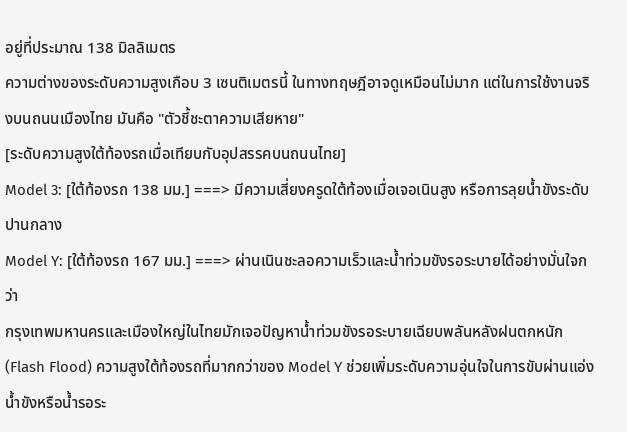อยู่ที่ประมาณ 138 มิลลิเมตร
ความต่างของระดับความสูงเกือบ 3 เซนติเมตรนี้ ในทางทฤษฎีอาจดูเหมือนไม่มาก แต่ในการใช้งานจริงบนถนนเมืองไทย มันคือ "ตัวชี้ชะตาความเสียหาย"
[ระดับความสูงใต้ท้องรถเมื่อเทียบกับอุปสรรคบนถนนไทย]
Model 3: [ใต้ท้องรถ 138 มม.] ===> มีความเสี่ยงครูดใต้ท้องเมื่อเจอเนินสูง หรือการลุยน้ำขังระดับปานกลาง
Model Y: [ใต้ท้องรถ 167 มม.] ===> ผ่านเนินชะลอความเร็วและน้ำท่วมขังรอระบายได้อย่างมั่นใจกว่า
กรุงเทพมหานครและเมืองใหญ่ในไทยมักเจอปัญหาน้ำท่วมขังรอระบายเฉียบพลันหลังฝนตกหนัก (Flash Flood) ความสูงใต้ท้องรถที่มากกว่าของ Model Y ช่วยเพิ่มระดับความอุ่นใจในการขับผ่านแอ่งน้ำขังหรือน้ำรอระ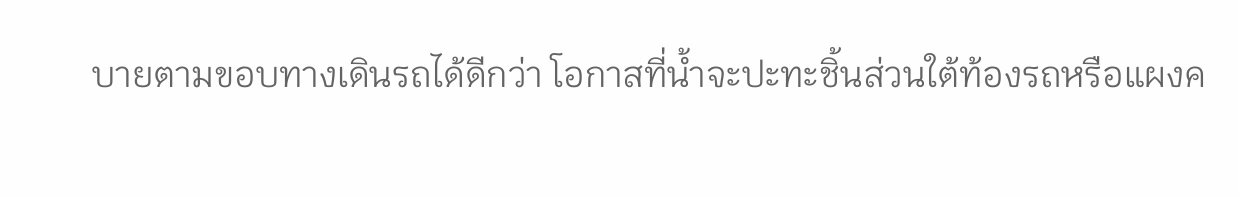บายตามขอบทางเดินรถได้ดีกว่า โอกาสที่น้ำจะปะทะชิ้นส่วนใต้ท้องรถหรือแผงค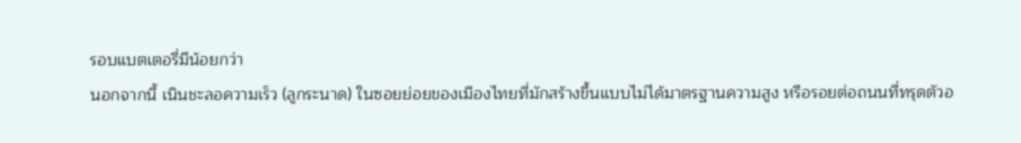รอบแบตเตอรี่มีน้อยกว่า
นอกจากนี้ เนินชะลอความเร็ว (ลูกระนาด) ในซอยย่อยของเมืองไทยที่มักสร้างขึ้นแบบไม่ได้มาตรฐานความสูง หรือรอยต่อถนนที่ทรุดตัวอ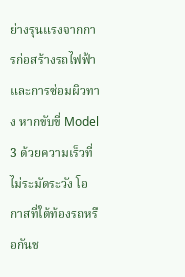ย่างรุนแรงจากการก่อสร้างรถไฟฟ้าและการซ่อมผิวทาง หากขับขี่ Model 3 ด้วยความเร็วที่ไม่ระมัดระวัง โอกาสที่ใต้ท้องรถหรือกันช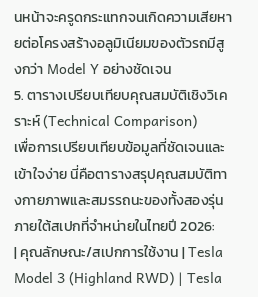นหน้าจะครูดกระแทกจนเกิดความเสียหายต่อโครงสร้างอลูมิเนียมของตัวรถมีสูงกว่า Model Y อย่างชัดเจน
5. ตารางเปรียบเทียบคุณสมบัติเชิงวิเคราะห์ (Technical Comparison)
เพื่อการเปรียบเทียบข้อมูลที่ชัดเจนและเข้าใจง่าย นี่คือตารางสรุปคุณสมบัติทางกายภาพและสมรรถนะของทั้งสองรุ่นภายใต้สเปกที่จำหน่ายในไทยปี 2026:
| คุณลักษณะ/สเปกการใช้งาน | Tesla Model 3 (Highland RWD) | Tesla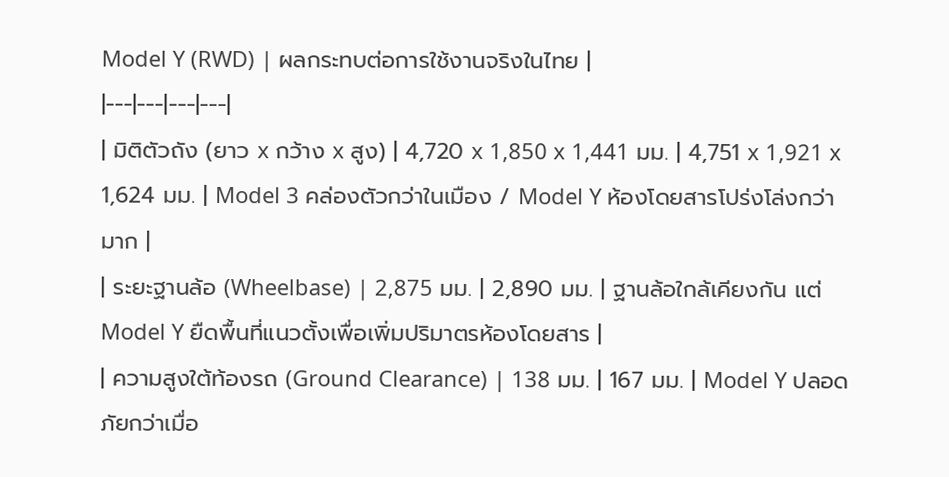Model Y (RWD) | ผลกระทบต่อการใช้งานจริงในไทย |
|---|---|---|---|
| มิติตัวถัง (ยาว x กว้าง x สูง) | 4,720 x 1,850 x 1,441 มม. | 4,751 x 1,921 x 1,624 มม. | Model 3 คล่องตัวกว่าในเมือง / Model Y ห้องโดยสารโปร่งโล่งกว่ามาก |
| ระยะฐานล้อ (Wheelbase) | 2,875 มม. | 2,890 มม. | ฐานล้อใกล้เคียงกัน แต่ Model Y ยืดพื้นที่แนวตั้งเพื่อเพิ่มปริมาตรห้องโดยสาร |
| ความสูงใต้ท้องรถ (Ground Clearance) | 138 มม. | 167 มม. | Model Y ปลอดภัยกว่าเมื่อ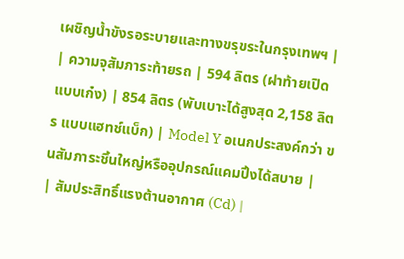เผชิญน้ำขังรอระบายและทางขรุขระในกรุงเทพฯ |
| ความจุสัมภาระท้ายรถ | 594 ลิตร (ฝาท้ายเปิดแบบเก๋ง) | 854 ลิตร (พับเบาะได้สูงสุด 2,158 ลิตร แบบแฮทช์แบ็ก) | Model Y อเนกประสงค์กว่า ขนสัมภาระชิ้นใหญ่หรืออุปกรณ์แคมปิ้งได้สบาย |
| สัมประสิทธิ์แรงต้านอากาศ (Cd) |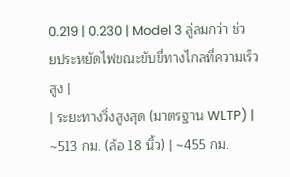0.219 | 0.230 | Model 3 ลู่ลมกว่า ช่วยประหยัดไฟขณะขับขี่ทางไกลที่ความเร็วสูง |
| ระยะทางวิ่งสูงสุด (มาตรฐาน WLTP) | ~513 กม. (ล้อ 18 นิ้ว) | ~455 กม.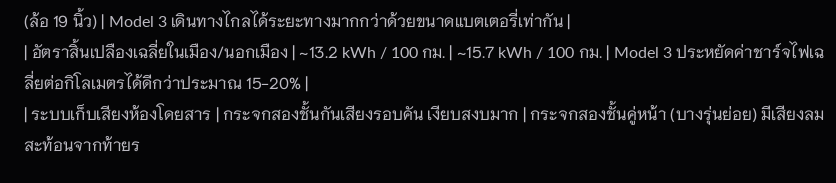(ล้อ 19 นิ้ว) | Model 3 เดินทางไกลได้ระยะทางมากกว่าด้วยขนาดแบตเตอรี่เท่ากัน |
| อัตราสิ้นเปลืองเฉลี่ยในเมือง/นอกเมือง | ~13.2 kWh / 100 กม. | ~15.7 kWh / 100 กม. | Model 3 ประหยัดค่าชาร์จไฟเฉลี่ยต่อกิโลเมตรได้ดีกว่าประมาณ 15-20% |
| ระบบเก็บเสียงห้องโดยสาร | กระจกสองชั้นกันเสียงรอบคัน เงียบสงบมาก | กระจกสองชั้นคู่หน้า (บางรุ่นย่อย) มีเสียงลมสะท้อนจากท้ายร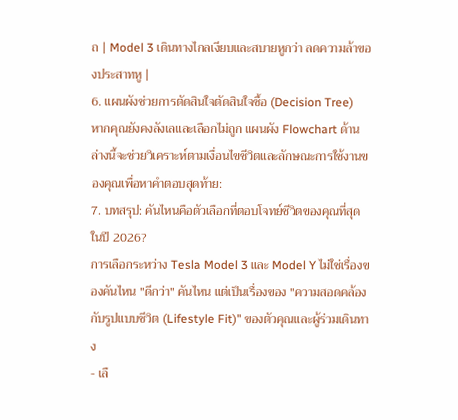ถ | Model 3 เดินทางไกลเงียบและสบายหูกว่า ลดความล้าของประสาทหู |
6. แผนผังช่วยการตัดสินใจตัดสินใจซื้อ (Decision Tree)
หากคุณยังคงลังเลและเลือกไม่ถูก แผนผัง Flowchart ด้านล่างนี้จะช่วยวิเคราะห์ตามเงื่อนไขชีวิตและลักษณะการใช้งานของคุณเพื่อหาคำตอบสุดท้าย:
7. บทสรุป: คันไหนคือตัวเลือกที่ตอบโจทย์ชีวิตของคุณที่สุดในปี 2026?
การเลือกระหว่าง Tesla Model 3 และ Model Y ไม่ใช่เรื่องของคันไหน "ดีกว่า" คันไหน แต่เป็นเรื่องของ "ความสอดคล้องกับรูปแบบชีวิต (Lifestyle Fit)" ของตัวคุณและผู้ร่วมเดินทาง
- เลื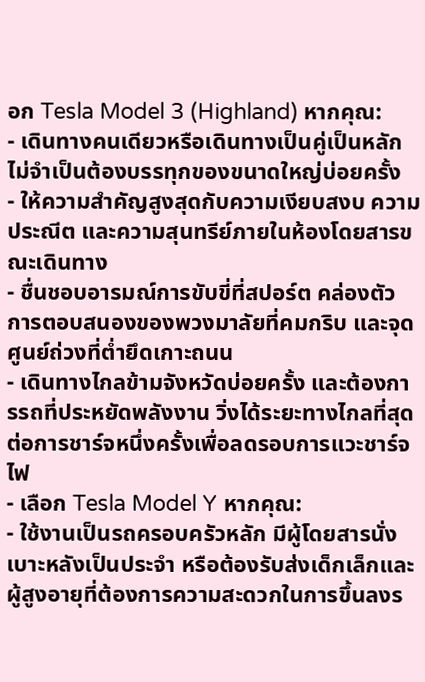อก Tesla Model 3 (Highland) หากคุณ:
- เดินทางคนเดียวหรือเดินทางเป็นคู่เป็นหลัก ไม่จำเป็นต้องบรรทุกของขนาดใหญ่บ่อยครั้ง
- ให้ความสำคัญสูงสุดกับความเงียบสงบ ความประณีต และความสุนทรีย์ภายในห้องโดยสารขณะเดินทาง
- ชื่นชอบอารมณ์การขับขี่ที่สปอร์ต คล่องตัว การตอบสนองของพวงมาลัยที่คมกริบ และจุดศูนย์ถ่วงที่ต่ำยึดเกาะถนน
- เดินทางไกลข้ามจังหวัดบ่อยครั้ง และต้องการรถที่ประหยัดพลังงาน วิ่งได้ระยะทางไกลที่สุดต่อการชาร์จหนึ่งครั้งเพื่อลดรอบการแวะชาร์จไฟ
- เลือก Tesla Model Y หากคุณ:
- ใช้งานเป็นรถครอบครัวหลัก มีผู้โดยสารนั่งเบาะหลังเป็นประจำ หรือต้องรับส่งเด็กเล็กและผู้สูงอายุที่ต้องการความสะดวกในการขึ้นลงร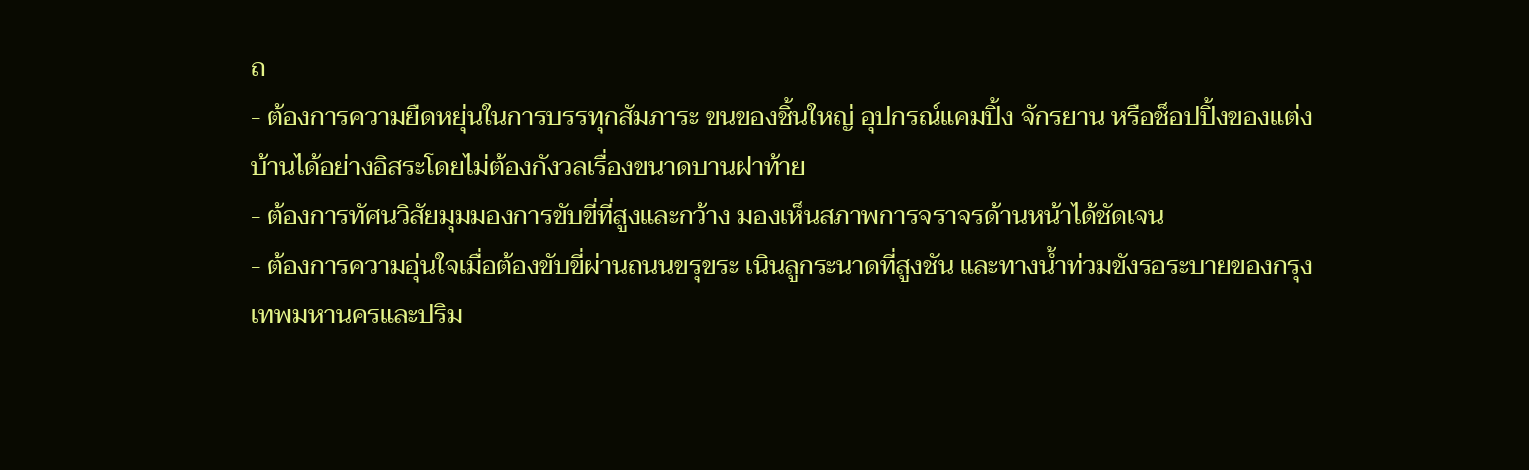ถ
- ต้องการความยืดหยุ่นในการบรรทุกสัมภาระ ขนของชิ้นใหญ่ อุปกรณ์แคมปิ้ง จักรยาน หรือช็อปปิ้งของแต่งบ้านได้อย่างอิสระโดยไม่ต้องกังวลเรื่องขนาดบานฝาท้าย
- ต้องการทัศนวิสัยมุมมองการขับขี่ที่สูงและกว้าง มองเห็นสภาพการจราจรด้านหน้าได้ชัดเจน
- ต้องการความอุ่นใจเมื่อต้องขับขี่ผ่านถนนขรุขระ เนินลูกระนาดที่สูงชัน และทางน้ำท่วมขังรอระบายของกรุงเทพมหานครและปริม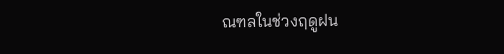ณฑลในช่วงฤดูฝน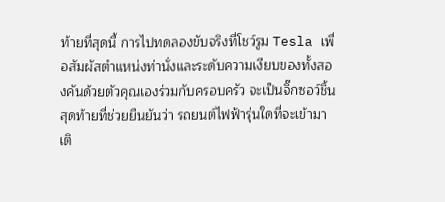ท้ายที่สุดนี้ การไปทดลองขับจริงที่โชว์รูม Tesla เพื่อสัมผัสตำแหน่งท่านั่งและระดับความเงียบของทั้งสองคันด้วยตัวคุณเองร่วมกับครอบครัว จะเป็นจิ๊กซอว์ชิ้นสุดท้ายที่ช่วยยืนยันว่า รถยนต์ไฟฟ้ารุ่นใดที่จะเข้ามาเติ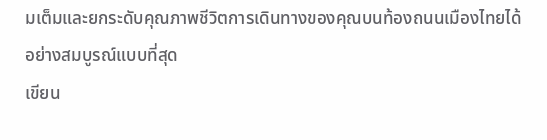มเต็มและยกระดับคุณภาพชีวิตการเดินทางของคุณบนท้องถนนเมืองไทยได้อย่างสมบูรณ์แบบที่สุด
เขียน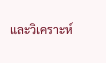และวิเคราะห์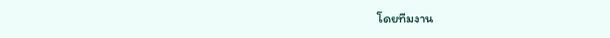โดยทีมงาน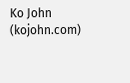Ko John (kojohn.com)